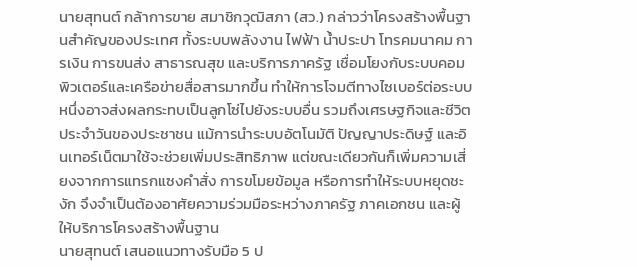นายสุทนต์ กล้าการขาย สมาชิกวุฒิสภา (สว.) กล่าวว่าโครงสร้างพื้นฐานสำคัญของประเทศ ทั้งระบบพลังงาน ไฟฟ้า น้ำประปา โทรคมนาคม การเงิน การขนส่ง สาธารณสุข และบริการภาครัฐ เชื่อมโยงกับระบบคอมพิวเตอร์และเครือข่ายสื่อสารมากขึ้น ทำให้การโจมตีทางไซเบอร์ต่อระบบหนึ่งอาจส่งผลกระทบเป็นลูกโซ่ไปยังระบบอื่น รวมถึงเศรษฐกิจและชีวิตประจำวันของประชาชน แม้การนำระบบอัตโนมัติ ปัญญาประดิษฐ์ และอินเทอร์เน็ตมาใช้จะช่วยเพิ่มประสิทธิภาพ แต่ขณะเดียวกันก็เพิ่มความเสี่ยงจากการแทรกแซงคำสั่ง การขโมยข้อมูล หรือการทำให้ระบบหยุดชะงัก จึงจำเป็นต้องอาศัยความร่วมมือระหว่างภาครัฐ ภาคเอกชน และผู้ให้บริการโครงสร้างพื้นฐาน
นายสุทนต์ เสนอแนวทางรับมือ 5 ป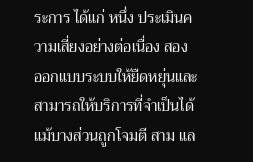ระการ ได้แก่ หนึ่ง ประเมินความเสี่ยงอย่างต่อเนื่อง สอง ออกแบบระบบให้ยืดหยุ่นและสามารถให้บริการที่จำเป็นได้แม้บางส่วนถูกโจมตี สาม แล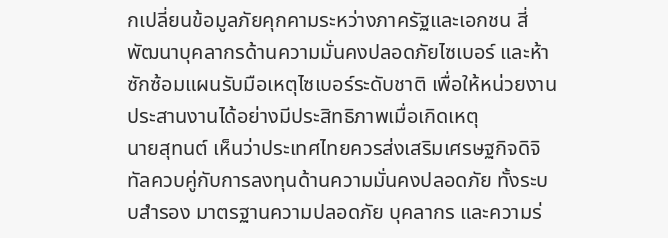กเปลี่ยนข้อมูลภัยคุกคามระหว่างภาครัฐและเอกชน สี่ พัฒนาบุคลากรด้านความมั่นคงปลอดภัยไซเบอร์ และห้า ซักซ้อมแผนรับมือเหตุไซเบอร์ระดับชาติ เพื่อให้หน่วยงานประสานงานได้อย่างมีประสิทธิภาพเมื่อเกิดเหตุ
นายสุทนต์ เห็นว่าประเทศไทยควรส่งเสริมเศรษฐกิจดิจิทัลควบคู่กับการลงทุนด้านความมั่นคงปลอดภัย ทั้งระบบสำรอง มาตรฐานความปลอดภัย บุคลากร และความร่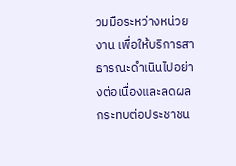วมมือระหว่างหน่วยงาน เพื่อให้บริการสาธารณะดำเนินไปอย่างต่อเนื่องและลดผลกระทบต่อประชาชน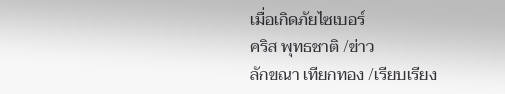เมื่อเกิดภัยไซเบอร์
คริส พุทธชาติ /ข่าว
ลักขณา เทียกทอง /เรียบเรียง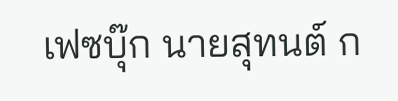เฟซบุ๊ก นายสุทนต์ ก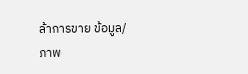ล้าการขาย ข้อมูล/ภาพ